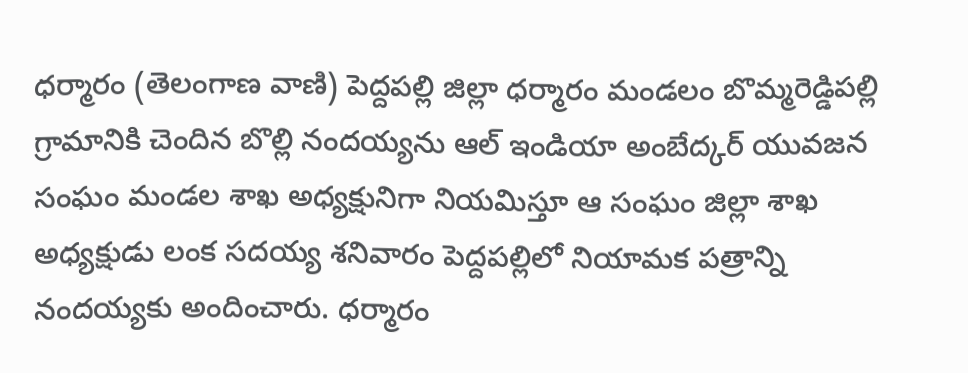ధర్మారం (తెలంగాణ వాణి) పెద్దపల్లి జిల్లా ధర్మారం మండలం బొమ్మరెడ్డిపల్లి గ్రామానికి చెందిన బొల్లి నందయ్యను ఆల్ ఇండియా అంబేద్కర్ యువజన సంఘం మండల శాఖ అధ్యక్షునిగా నియమిస్తూ ఆ సంఘం జిల్లా శాఖ అధ్యక్షుడు లంక సదయ్య శనివారం పెద్దపల్లిలో నియామక పత్రాన్ని నందయ్యకు అందించారు. ధర్మారం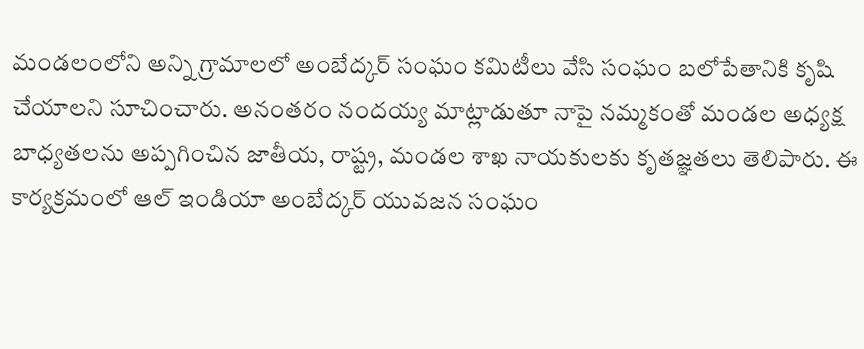మండలంలోని అన్ని గ్రామాలలో అంబేద్కర్ సంఘం కమిటీలు వేసి సంఘం బలోపేతానికి కృషి చేయాలని సూచించారు. అనంతరం నందయ్య మాట్లాడుతూ నాపై నమ్మకంతో మండల అధ్యక్ష బాధ్యతలను అప్పగించిన జాతీయ, రాష్ట్ర, మండల శాఖ నాయకులకు కృతజ్ఞతలు తెలిపారు. ఈ కార్యక్రమంలో ఆల్ ఇండియా అంబేద్కర్ యువజన సంఘం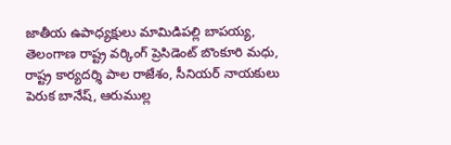జాతీయ ఉపాధ్యక్షులు మామిడిపల్లి బాపయ్య, తెలంగాణ రాష్ట్ర వర్కింగ్ ప్రెసిడెంట్ బొంకూరి మధు, రాష్ట్ర కార్యదర్శి పాల రాజేశం, సీనియర్ నాయకులు పెరుక బానేష్, ఆరుముల్ల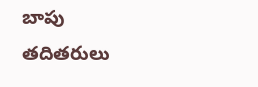బాపు తదితరులు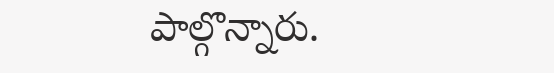పాల్గొన్నారు.